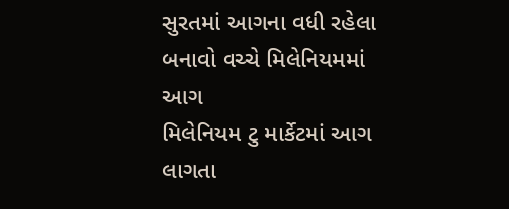સુરતમાં આગના વધી રહેલા બનાવો વચ્ચે મિલેનિયમમાં આગ
મિલેનિયમ ટુ માર્કેટમાં આગ લાગતા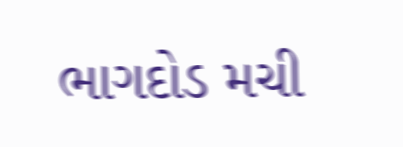ભાગદોડ મચી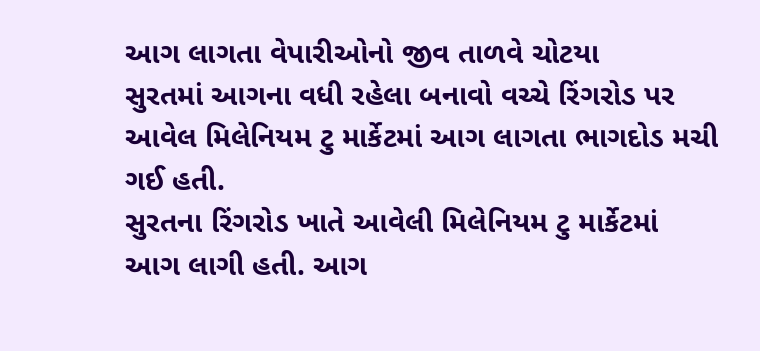આગ લાગતા વેપારીઓનો જીવ તાળવે ચોટયા
સુરતમાં આગના વધી રહેલા બનાવો વચ્ચે રિંગરોડ પર આવેલ મિલેનિયમ ટુ માર્કેટમાં આગ લાગતા ભાગદોડ મચી ગઈ હતી.
સુરતના રિંગરોડ ખાતે આવેલી મિલેનિયમ ટુ માર્કેટમાં આગ લાગી હતી. આગ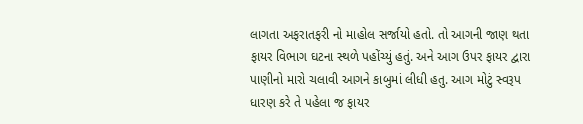લાગતા અફરાતફરી નો માહોલ સર્જાયો હતો. તો આગની જાણ થતા ફાયર વિભાગ ઘટના સ્થળે પહોંચ્યું હતું. અને આગ ઉપર ફાયર દ્વારા પાણીનો મારો ચલાવી આગને કાબુમાં લીધી હતુ. આગ મોટું સ્વરૂપ ધારણ કરે તે પહેલા જ ફાયર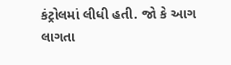કંટ્રોલમાં લીધી હતી. જો કે આગ લાગતા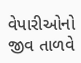વેપારીઓનો જીવ તાળવે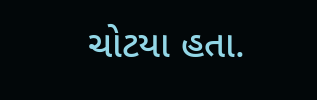ચોટયા હતા.